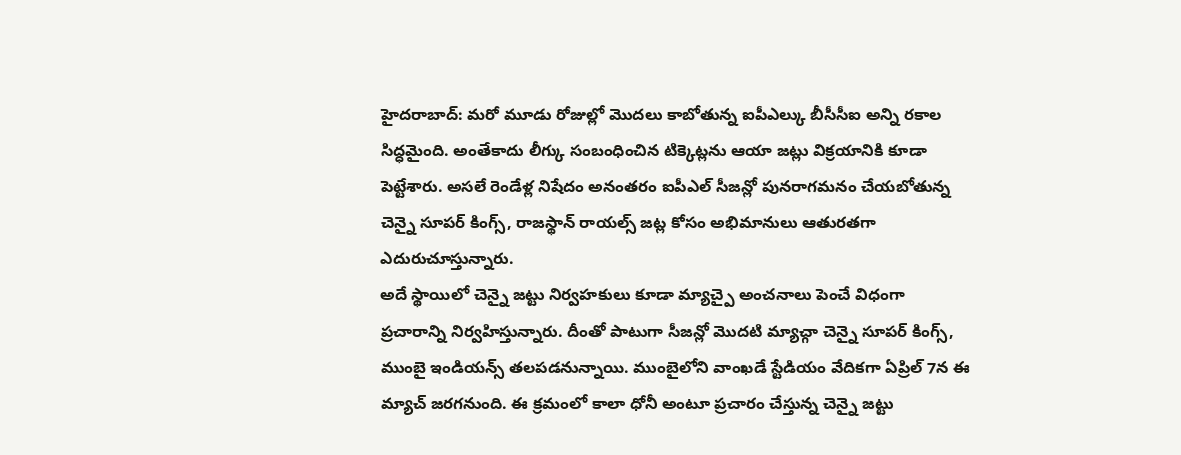హైదరాబాద్: మరో మూడు రోజుల్లో మొదలు కాబోతున్న ఐపీఎల్కు బీసీసీఐ అన్ని రకాల సిద్ధమైంది. అంతేకాదు లీగ్కు సంబంధించిన టిక్కెట్లను ఆయా జట్లు విక్రయానికి కూడా పెట్టేశారు. అసలే రెండేళ్ల నిషేదం అనంతరం ఐపీఎల్ సీజన్లో పునరాగమనం చేయబోతున్న చెన్నై సూపర్ కింగ్స్, రాజస్థాన్ రాయల్స్ జట్ల కోసం అభిమానులు ఆతురతగా ఎదురుచూస్తున్నారు.
అదే స్థాయిలో చెన్నై జట్టు నిర్వహకులు కూడా మ్యాచ్పై అంచనాలు పెంచే విధంగా ప్రచారాన్ని నిర్వహిస్తున్నారు. దీంతో పాటుగా సీజన్లో మొదటి మ్యాచ్గా చెన్నై సూపర్ కింగ్స్, ముంబై ఇండియన్స్ తలపడనున్నాయి. ముంబైలోని వాంఖడే స్టేడియం వేదికగా ఏప్రిల్ 7న ఈ మ్యాచ్ జరగనుంది. ఈ క్రమంలో కాలా ధోనీ అంటూ ప్రచారం చేస్తున్న చెన్నై జట్టు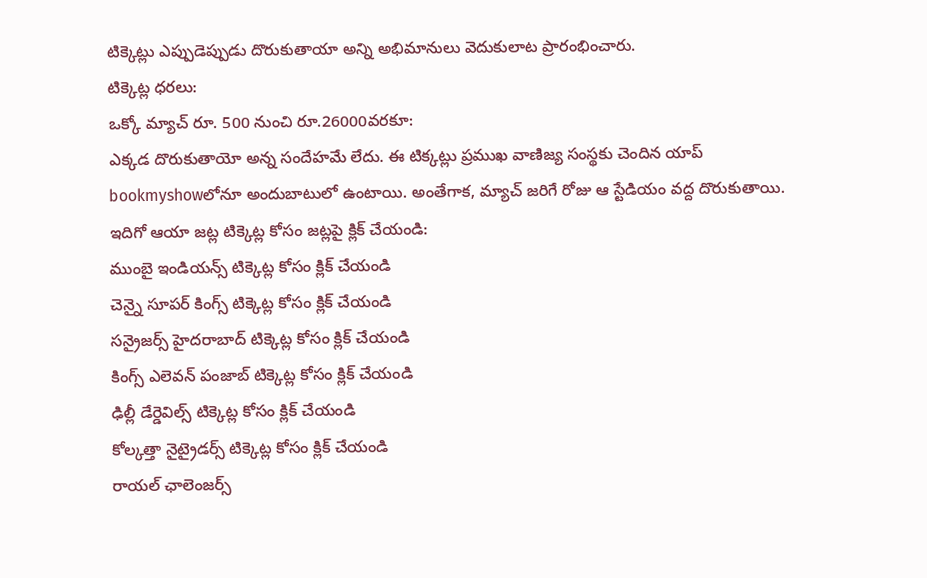టిక్కెట్లు ఎప్పుడెప్పుడు దొరుకుతాయా అన్ని అభిమానులు వెదుకులాట ప్రారంభించారు.
టిక్కెట్ల ధరలు:
ఒక్కో మ్యాచ్ రూ. 500 నుంచి రూ.26000వరకూ:
ఎక్కడ దొరుకుతాయో అన్న సందేహమే లేదు. ఈ టిక్కట్లు ప్రముఖ వాణిజ్య సంస్థకు చెందిన యాప్ bookmyshowలోనూ అందుబాటులో ఉంటాయి. అంతేగాక, మ్యాచ్ జరిగే రోజు ఆ స్టేడియం వద్ద దొరుకుతాయి.
ఇదిగో ఆయా జట్ల టిక్కెట్ల కోసం జట్లపై క్లిక్ చేయండి:
ముంబై ఇండియన్స్ టిక్కెట్ల కోసం క్లిక్ చేయండి
చెన్నై సూపర్ కింగ్స్ టిక్కెట్ల కోసం క్లిక్ చేయండి
సన్రైజర్స్ హైదరాబాద్ టిక్కెట్ల కోసం క్లిక్ చేయండి
కింగ్స్ ఎలెవన్ పంజాబ్ టిక్కెట్ల కోసం క్లిక్ చేయండి
ఢిల్లీ డేర్డెవిల్స్ టిక్కెట్ల కోసం క్లిక్ చేయండి
కోల్కత్తా నైట్రైడర్స్ టిక్కెట్ల కోసం క్లిక్ చేయండి
రాయల్ ఛాలెంజర్స్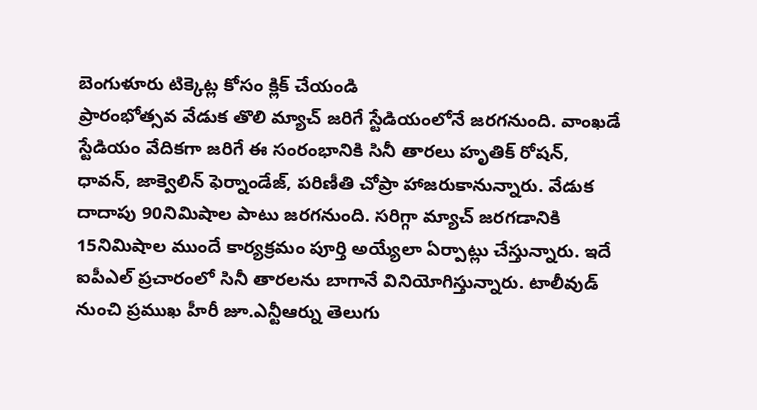బెంగుళూరు టిక్కెట్ల కోసం క్లిక్ చేయండి
ప్రారంభోత్సవ వేడుక తొలి మ్యాచ్ జరిగే స్టేడియంలోనే జరగనుంది. వాంఖడే స్టేడియం వేదికగా జరిగే ఈ సంరంభానికి సినీ తారలు హృతిక్ రోషన్, ధావన్, జాక్వెలిన్ ఫెర్నాండేజ్, పరిణీతి చోప్రా హాజరుకానున్నారు. వేడుక దాదాపు 90నిమిషాల పాటు జరగనుంది. సరిగ్గా మ్యాచ్ జరగడానికి 15నిమిషాల ముందే కార్యక్రమం పూర్తి అయ్యేలా ఏర్పాట్లు చేస్తున్నారు. ఇదే ఐపీఎల్ ప్రచారంలో సినీ తారలను బాగానే వినియోగిస్తున్నారు. టాలీవుడ్ నుంచి ప్రముఖ హీరీ జూ.ఎన్టీఆర్ను తెలుగు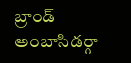బ్రాండ్ అంబాసిడర్గా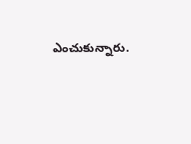ఎంచుకున్నారు.